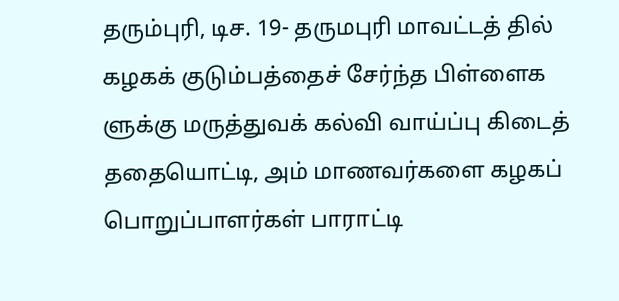தரும்புரி, டிச. 19- தருமபுரி மாவட்டத் தில் கழகக் குடும்பத்தைச் சேர்ந்த பிள்ளைக ளுக்கு மருத்துவக் கல்வி வாய்ப்பு கிடைத் ததையொட்டி, அம் மாணவர்களை கழகப் பொறுப்பாளர்கள் பாராட்டி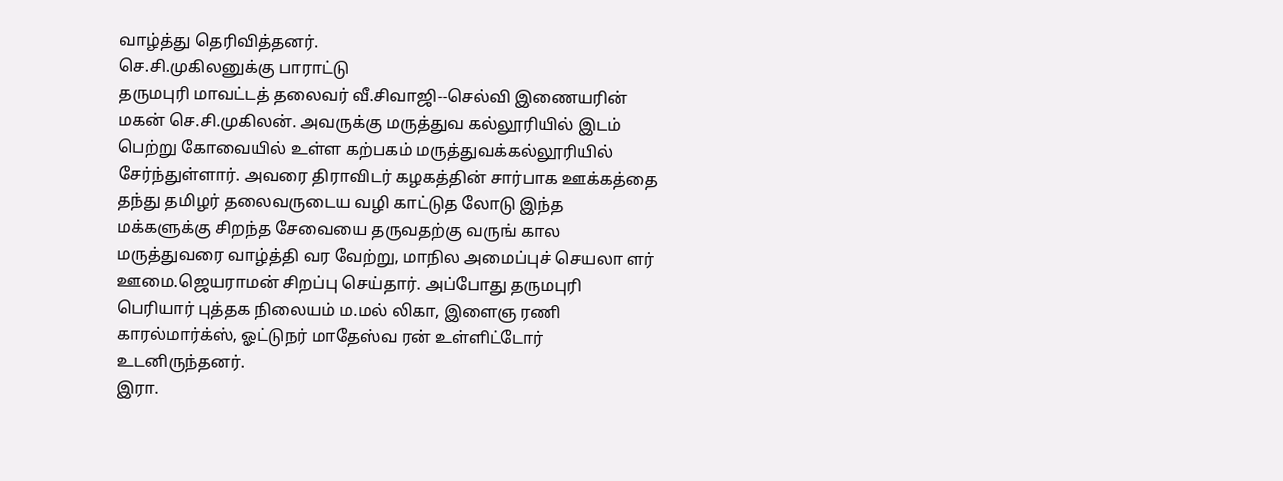வாழ்த்து தெரிவித்தனர்.
செ.சி.முகிலனுக்கு பாராட்டு
தருமபுரி மாவட்டத் தலைவர் வீ.சிவாஜி--செல்வி இணையரின் மகன் செ.சி.முகிலன். அவருக்கு மருத்துவ கல்லூரியில் இடம் பெற்று கோவையில் உள்ள கற்பகம் மருத்துவக்கல்லூரியில் சேர்ந்துள்ளார். அவரை திராவிடர் கழகத்தின் சார்பாக ஊக்கத்தை தந்து தமிழர் தலைவருடைய வழி காட்டுத லோடு இந்த மக்களுக்கு சிறந்த சேவையை தருவதற்கு வருங் கால மருத்துவரை வாழ்த்தி வர வேற்று, மாநில அமைப்புச் செயலா ளர் ஊமை.ஜெயராமன் சிறப்பு செய்தார். அப்போது தருமபுரி பெரியார் புத்தக நிலையம் ம.மல் லிகா, இளைஞ ரணி காரல்மார்க்ஸ், ஓட்டுநர் மாதேஸ்வ ரன் உள்ளிட்டோர் உடனிருந்தனர்.
இரா.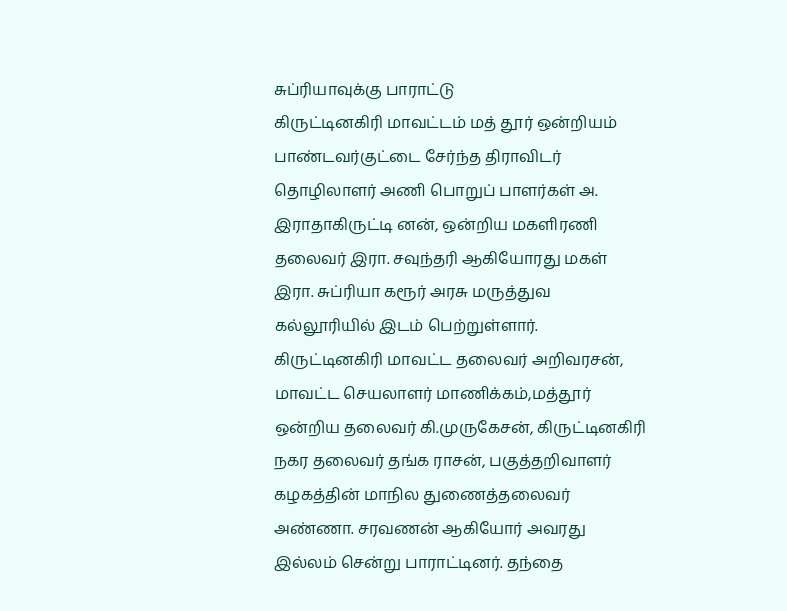சுப்ரியாவுக்கு பாராட்டு
கிருட்டினகிரி மாவட்டம் மத் தூர் ஒன்றியம் பாண்டவர்குட்டை சேர்ந்த திராவிடர் தொழிலாளர் அணி பொறுப் பாளர்கள் அ. இராதாகிருட்டி னன், ஒன்றிய மகளிரணி தலைவர் இரா. சவுந்தரி ஆகியோரது மகள் இரா. சுப்ரியா கரூர் அரசு மருத்துவ கல்லூரியில் இடம் பெற்றுள்ளார்.
கிருட்டினகிரி மாவட்ட தலைவர் அறிவரசன், மாவட்ட செயலாளர் மாணிக்கம்,மத்தூர் ஒன்றிய தலைவர் கி.முருகேசன், கிருட்டினகிரி நகர தலைவர் தங்க ராசன், பகுத்தறிவாளர் கழகத்தின் மாநில துணைத்தலைவர் அண்ணா. சரவணன் ஆகியோர் அவரது இல்லம் சென்று பாராட்டினர். தந்தை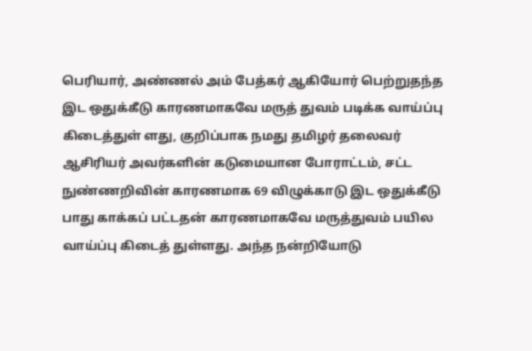பெரியார், அண்ணல் அம் பேத்கர் ஆகியோர் பெற்றுதந்த இட ஒதுக்கீடு காரணமாகவே மருத் துவம் படிக்க வாய்ப்பு கிடைத்துள் ளது, குறிப்பாக நமது தமிழர் தலைவர் ஆசிரியர் அவர்களின் கடுமையான போராட்டம், சட்ட நுண்ணறிவின் காரணமாக 69 விழுக்காடு இட ஒதுக்கீடு பாது காக்கப் பட்டதன் காரணமாகவே மருத்துவம் பயில வாய்ப்பு கிடைத் துள்ளது. அந்த நன்றியோடு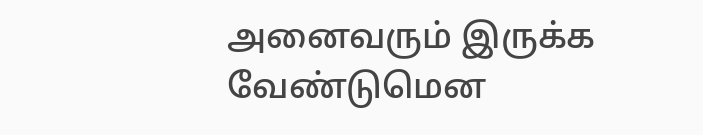அனைவரும் இருக்க வேண்டுமென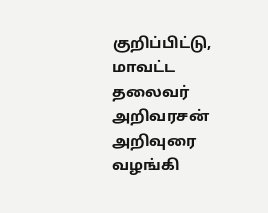குறிப்பிட்டு, மாவட்ட தலைவர் அறிவரசன் அறிவுரை வழங்கி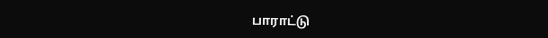பாராட்டு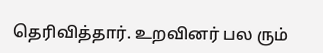தெரிவித்தார். உறவினர் பல ரும்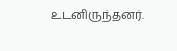உடனிருந்தனர்.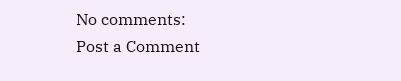No comments:
Post a Comment